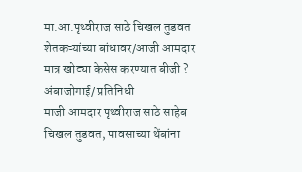मा.आ.पृथ्वीराज साठे चिखल तुडवत शेतकऱ्यांच्या बांधावर/आजी आमदार मात्र खोट्या केसेस करण्यात बीजी ?
अंबाजोगाई/ प्रतिनिधी
माजी आमदार पृथ्वीराज साठे साहेब चिखल तुडवत, पावसाच्या थेंबांना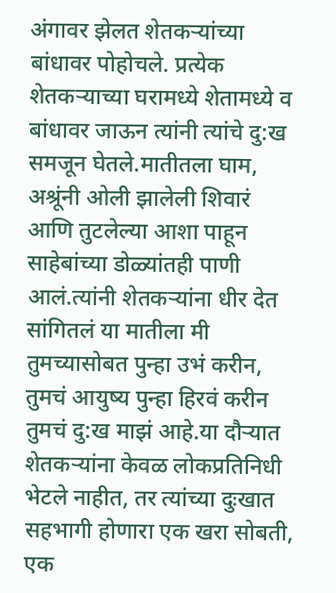अंगावर झेलत शेतकऱ्यांच्या बांधावर पोहोचले. प्रत्येक शेतकऱ्याच्या घरामध्ये शेतामध्ये व बांधावर जाऊन त्यांनी त्यांचे दु:ख समजून घेतले.मातीतला घाम, अश्रूंनी ओली झालेली शिवारं आणि तुटलेल्या आशा पाहून साहेबांच्या डोळ्यांतही पाणी आलं.त्यांनी शेतकऱ्यांना धीर देत सांगितलं या मातीला मी तुमच्यासोबत पुन्हा उभं करीन, तुमचं आयुष्य पुन्हा हिरवं करीन तुमचं दु:ख माझं आहे.या दौऱ्यात शेतकऱ्यांना केवळ लोकप्रतिनिधी भेटले नाहीत, तर त्यांच्या दुःखात सहभागी होणारा एक खरा सोबती, एक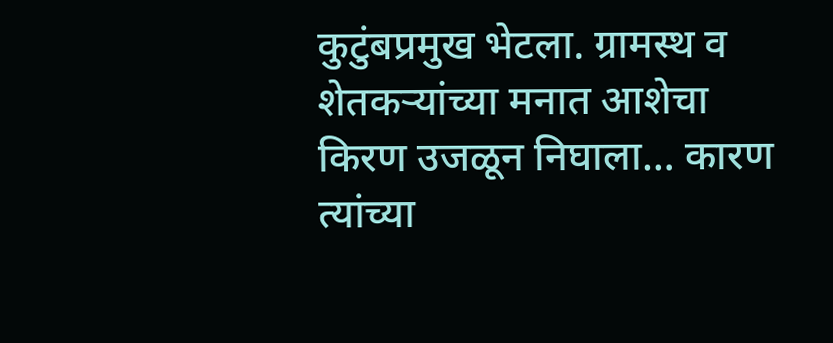कुटुंबप्रमुख भेटला. ग्रामस्थ व शेतकऱ्यांच्या मनात आशेचा किरण उजळून निघाला… कारण त्यांच्या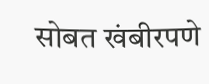सोबत खंबीरपणे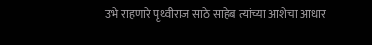उभे राहणारे पृथ्वीराज साठे साहेब त्यांच्या आशेचा आधार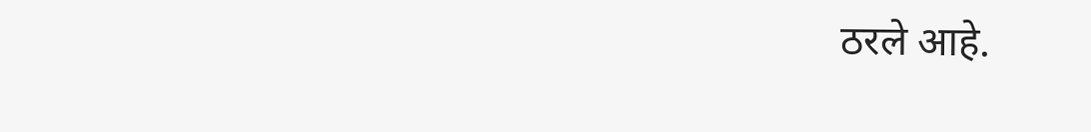ठरले आहे.